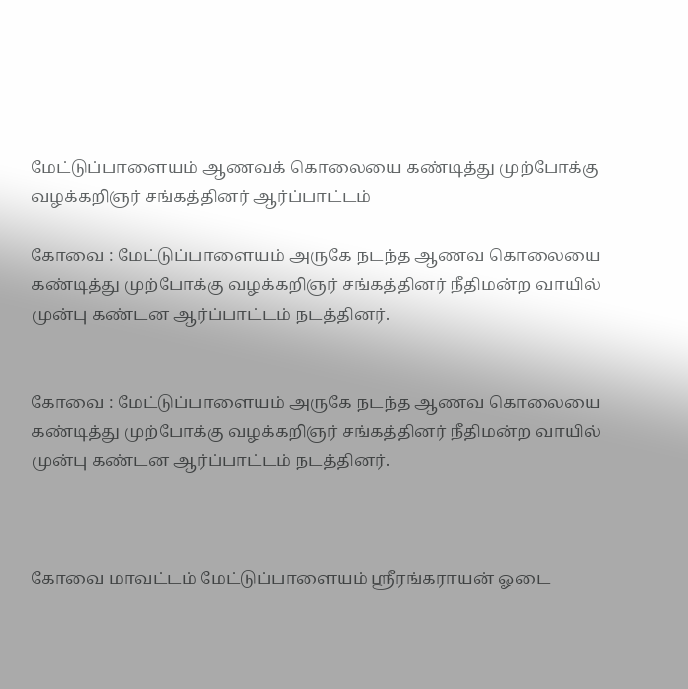மேட்டுப்பாளையம் ஆணவக் கொலையை கண்டித்து முற்போக்கு வழக்கறிஞர் சங்கத்தினர் ஆர்ப்பாட்டம்

கோவை : மேட்டுப்பாளையம் அருகே நடந்த ஆணவ கொலையை கண்டித்து முற்போக்கு வழக்கறிஞர் சங்கத்தினர் நீதிமன்ற வாயில் முன்பு கண்டன ஆர்ப்பாட்டம் நடத்தினர்.


கோவை : மேட்டுப்பாளையம் அருகே நடந்த ஆணவ கொலையை கண்டித்து முற்போக்கு வழக்கறிஞர் சங்கத்தினர் நீதிமன்ற வாயில் முன்பு கண்டன ஆர்ப்பாட்டம் நடத்தினர்.



கோவை மாவட்டம் மேட்டுப்பாளையம் ஸ்ரீரங்கராயன் ஓடை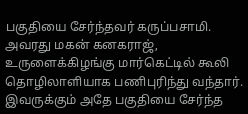பகுதியை சேர்ந்தவர் கருப்பசாமி. அவரது மகன் கனகராஜ், உருளைக்கிழங்கு மார்கெட்டில் கூலி தொழிலாளியாக பணிபுரிந்து வந்தார். இவருக்கும் அதே பகுதியை சேர்ந்த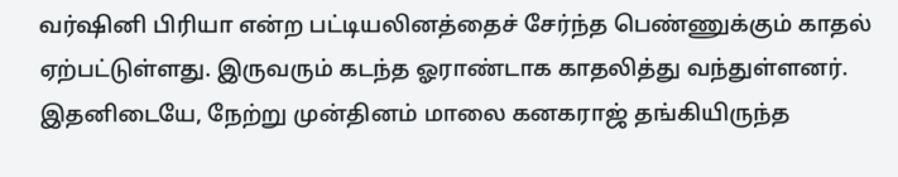வர்ஷினி பிரியா என்ற பட்டியலினத்தைச் சேர்ந்த பெண்ணுக்கும் காதல் ஏற்பட்டுள்ளது. இருவரும் கடந்த ஓராண்டாக காதலித்து வந்துள்ளனர். இதனிடையே, நேற்று முன்தினம் மாலை கனகராஜ் தங்கியிருந்த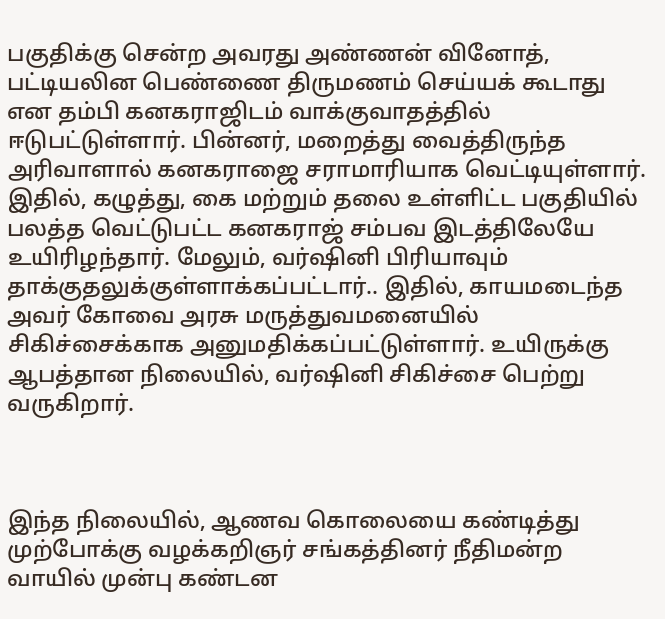பகுதிக்கு சென்ற அவரது அண்ணன் வினோத், பட்டியலின பெண்ணை திருமணம் செய்யக் கூடாது என தம்பி கனகராஜிடம் வாக்குவாதத்தில் ஈடுபட்டுள்ளார். பின்னர், மறைத்து வைத்திருந்த அரிவாளால் கனகராஜை சராமாரியாக வெட்டியுள்ளார். இதில், கழுத்து, கை மற்றும் தலை உள்ளிட்ட பகுதியில் பலத்த வெட்டுபட்ட கனகராஜ் சம்பவ இடத்திலேயே உயிரிழந்தார். மேலும், வர்ஷினி பிரியாவும் தாக்குதலுக்குள்ளாக்கப்பட்டார்.. இதில், காயமடைந்த அவர் கோவை அரசு மருத்துவமனையில் சிகிச்சைக்காக அனுமதிக்கப்பட்டுள்ளார். உயிருக்கு ஆபத்தான நிலையில், வர்ஷினி சிகிச்சை பெற்று வருகிறார்.



இந்த நிலையில், ஆணவ கொலையை கண்டித்து முற்போக்கு வழக்கறிஞர் சங்கத்தினர் நீதிமன்ற வாயில் முன்பு கண்டன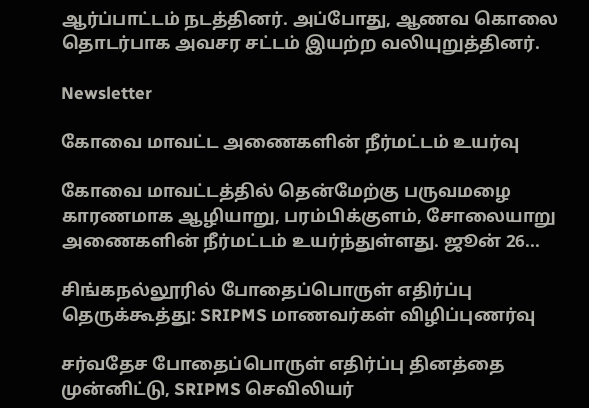ஆர்ப்பாட்டம் நடத்தினர். அப்போது, ஆணவ கொலை தொடர்பாக அவசர சட்டம் இயற்ற வலியுறுத்தினர்.

Newsletter

கோவை மாவட்ட அணைகளின் நீர்மட்டம் உயர்வு

கோவை மாவட்டத்தில் தென்மேற்கு பருவமழை காரணமாக ஆழியாறு, பரம்பிக்குளம், சோலையாறு அணைகளின் நீர்மட்டம் உயர்ந்துள்ளது. ஜூன் 26...

சிங்கநல்லூரில் போதைப்பொருள் எதிர்ப்பு தெருக்கூத்து: SRIPMS மாணவர்கள் விழிப்புணர்வு

சர்வதேச போதைப்பொருள் எதிர்ப்பு தினத்தை முன்னிட்டு, SRIPMS செவிலியர்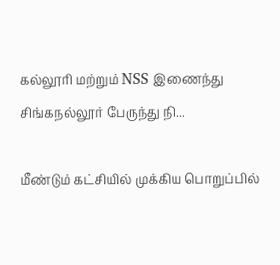கல்லூரி மற்றும் NSS இணைந்து சிங்கநல்லூர் பேருந்து நி...

மீண்டும் கட்சியில் முக்கிய பொறுப்பில்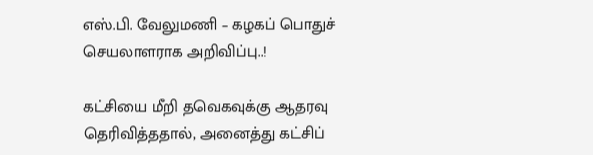எஸ்.பி. வேலுமணி – கழகப் பொதுச் செயலாளராக அறிவிப்பு..!

கட்சியை மீறி தவெகவுக்கு ஆதரவு தெரிவித்ததால், அனைத்து கட்சிப்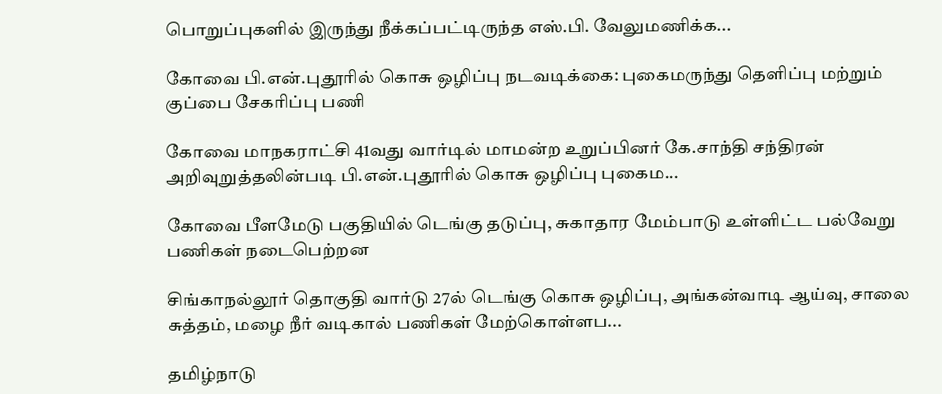பொறுப்புகளில் இருந்து நீக்கப்பட்டிருந்த எஸ்.பி. வேலுமணிக்க...

கோவை பி.என்.புதூரில் கொசு ஒழிப்பு நடவடிக்கை: புகைமருந்து தெளிப்பு மற்றும் குப்பை சேகரிப்பு பணி

கோவை மாநகராட்சி 41வது வார்டில் மாமன்ற உறுப்பினர் கே.சாந்தி சந்திரன் அறிவுறுத்தலின்படி பி.என்.புதூரில் கொசு ஒழிப்பு புகைம...

கோவை பீளமேடு பகுதியில் டெங்கு தடுப்பு, சுகாதார மேம்பாடு உள்ளிட்ட பல்வேறு பணிகள் நடைபெற்றன

சிங்காநல்லூர் தொகுதி வார்டு 27ல் டெங்கு கொசு ஒழிப்பு, அங்கன்வாடி ஆய்வு, சாலை சுத்தம், மழை நீர் வடிகால் பணிகள் மேற்கொள்ளப...

தமிழ்நாடு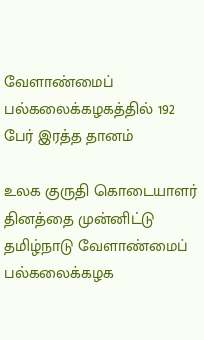வேளாண்மைப் பல்கலைக்கழகத்தில் 192 பேர் இரத்த தானம்

உலக குருதி கொடையாளர் தினத்தை முன்னிட்டு தமிழ்நாடு வேளாண்மைப் பல்கலைக்கழக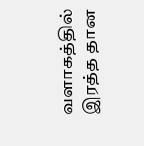வளாகத்தில் இரத்த தான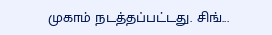முகாம் நடத்தப்பட்டது. சிங்...